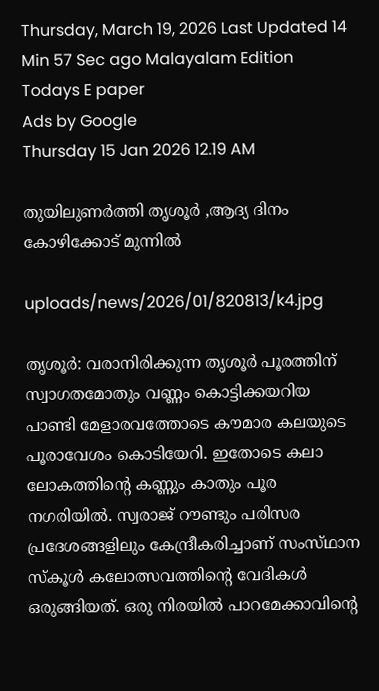Thursday, March 19, 2026 Last Updated 14 Min 57 Sec ago Malayalam Edition
Todays E paper
Ads by Google
Thursday 15 Jan 2026 12.19 AM

തുയിലുണര്‍ത്തി തൃശൂര്‍ ,ആദ്യ ദിനം കോഴിക്കോട്‌ മുന്നില്‍

uploads/news/2026/01/820813/k4.jpg

തൃശൂര്‍: വരാനിരിക്കുന്ന തൃശൂര്‍ പൂരത്തിന്‌ സ്വാഗതമോതും വണ്ണം കൊട്ടിക്കയറിയ പാണ്ടി മേളാരവത്തോടെ കൗമാര കലയുടെ പൂരാവേശം കൊടിയേറി. ഇതോടെ കലാ ലോകത്തിന്റെ കണ്ണും കാതും പൂര നഗരിയില്‍. സ്വരാജ്‌ റൗണ്ടും പരിസര പ്രദേശങ്ങളിലും കേന്ദ്രീകരിച്ചാണ്‌ സംസ്‌ഥാന സ്‌കൂള്‍ കലോത്സവത്തിന്റെ വേദികള്‍ ഒരുങ്ങിയത്‌. ഒരു നിരയില്‍ പാറമേക്കാവിന്റെ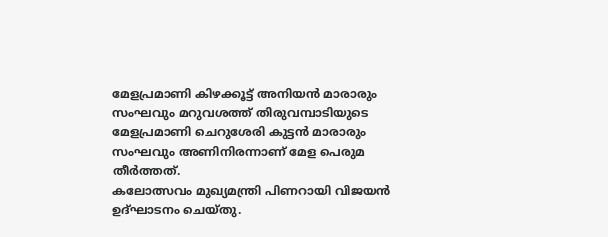മേളപ്രമാണി കിഴക്കൂട്ട്‌ അനിയന്‍ മാരാരും സംഘവും മറുവശത്ത്‌ തിരുവമ്പാടിയുടെ മേളപ്രമാണി ചെറുശേരി കുട്ടന്‍ മാരാരും സംഘവും അണിനിരന്നാണ്‌ മേള പെരുമ തീര്‍ത്തത്‌.
കലോത്സവം മുഖ്യമന്ത്രി പിണറായി വിജയന്‍ ഉദ്‌ഘാടനം ചെയ്‌തു.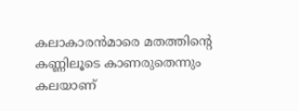കലാകാരന്‍മാരെ മതത്തിന്റെ കണ്ണിലൂടെ കാണരുതെന്നും കലയാണ്‌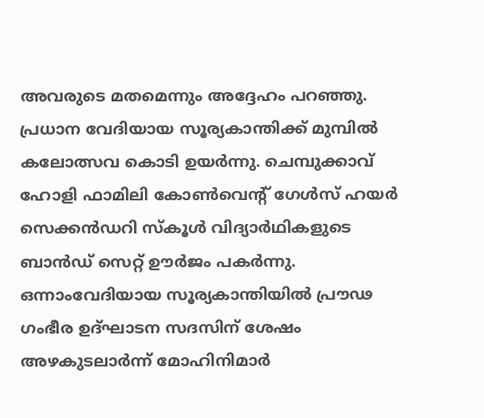അവരുടെ മതമെന്നും അദ്ദേഹം പറഞ്ഞു.
പ്രധാന വേദിയായ സൂര്യകാന്തിക്ക്‌ മുമ്പില്‍ കലോത്സവ കൊടി ഉയര്‍ന്നു. ചെമ്പുക്കാവ്‌ ഹോളി ഫാമിലി കോണ്‍വെന്റ്‌ ഗേള്‍സ്‌ ഹയര്‍ സെക്കന്‍ഡറി സ്‌കൂള്‍ വിദ്യാര്‍ഥികളുടെ ബാന്‍ഡ്‌ സെറ്റ്‌ ഊര്‍ജം പകര്‍ന്നു.
ഒന്നാംവേദിയായ സൂര്യകാന്തിയില്‍ പ്രൗഢ ഗംഭീര ഉദ്‌ഘാടന സദസിന്‌ ശേഷം അഴകുടലാര്‍ന്ന്‌ മോഹിനിമാര്‍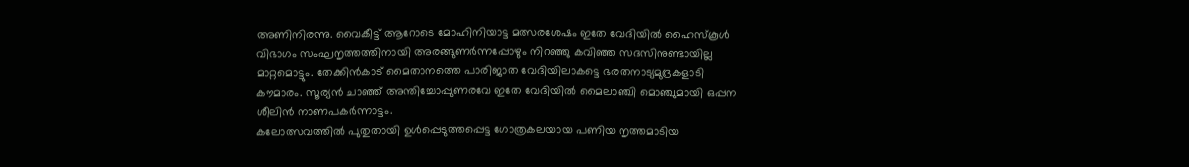അണിനിരന്നു. വൈകീട്ട്‌ ആറോടെ മോഹിനിയാട്ട മത്സരശേഷം ഇതേ വേദിയില്‍ ഹൈസ്‌കൂള്‍ വിഭാഗം സംഘനൃത്തത്തിനായി അരങ്ങുണര്‍ന്നപ്പോഴും നിറഞ്ഞു കവിഞ്ഞ സദസിനുണ്ടായില്ല മാറ്റമൊട്ടും. തേക്കിന്‍കാട്‌ മൈതാനത്തെ പാരിജാത വേദിയിലാകട്ടെ ഭരതനാട്യമുദ്രകളാടി കൗമാരം. സൂര്യന്‍ ചാഞ്ഞ്‌ അന്തിച്ചോപ്പുണരവേ ഇതേ വേദിയില്‍ മൈലാഞ്ചി മൊഞ്ചുമായി ഒപ്പന ശീലിന്‍ നാണപകര്‍ന്നാട്ടം.
കലോത്സവത്തില്‍ പുതുതായി ഉള്‍പ്പെടുത്തപ്പെട്ട ഗോത്രകലയായ പണിയ നൃത്തമാടിയ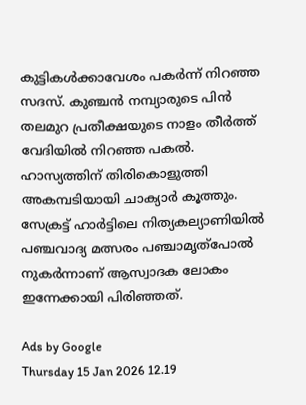കുട്ടികള്‍ക്കാവേശം പകര്‍ന്ന്‌ നിറഞ്ഞ സദസ്‌. കുഞ്ചന്‍ നമ്പ്യാരുടെ പിന്‍ തലമുറ പ്രതീക്ഷയുടെ നാളം തീര്‍ത്ത്‌ വേദിയില്‍ നിറഞ്ഞ പകല്‍. ഹാസ്യത്തിന്‌ തിരികൊളുത്തി അകമ്പടിയായി ചാക്യാര്‍ കൂത്തും. സേക്രട്ട്‌ ഹാര്‍ട്ടിലെ നിത്യകല്യാണിയില്‍ പഞ്ചവാദ്യ മത്സരം പഞ്ചാമൃത്‌പോല്‍ നുകര്‍ന്നാണ്‌ ആസ്വാദക ലോകം ഇന്നേക്കായി പിരിഞ്ഞത്‌.

Ads by Google
Thursday 15 Jan 2026 12.19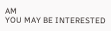AM
YOU MAY BE INTERESTED